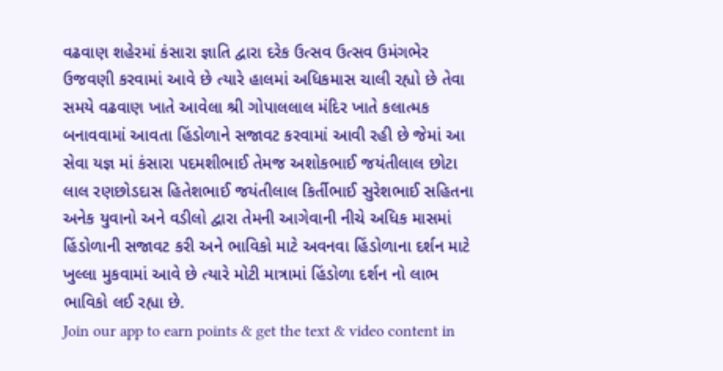વઢવાણ શહેરમાં કંસારા જ્ઞાતિ દ્વારા દરેક ઉત્સવ ઉત્સવ ઉમંગભેર ઉજવણી કરવામાં આવે છે ત્યારે હાલમાં અધિકમાસ ચાલી રહ્યો છે તેવા સમયે વઢવાણ ખાતે આવેલા શ્રી ગોપાલલાલ મંદિર ખાતે કલાત્મક બનાવવામાં આવતા હિંડોળાને સજાવટ કરવામાં આવી રહી છે જેમાં આ સેવા યજ્ઞ માં કંસારા પદમશીભાઈ તેમજ અશોકભાઈ જયંતીલાલ છોટા લાલ રણછોડદાસ હિતેશભાઈ જયંતીલાલ કિર્તીભાઈ સુરેશભાઈ સહિતના અનેક યુવાનો અને વડીલો દ્વારા તેમની આગેવાની નીચે અધિક માસમાં હિંડોળાની સજાવટ કરી અને ભાવિકો માટે અવનવા હિંડોળાના દર્શન માટે ખુલ્લા મુકવામાં આવે છે ત્યારે મોટી માત્રામાં હિંડોળા દર્શન નો લાભ ભાવિકો લઈ રહ્યા છે.
Join our app to earn points & get the text & video content in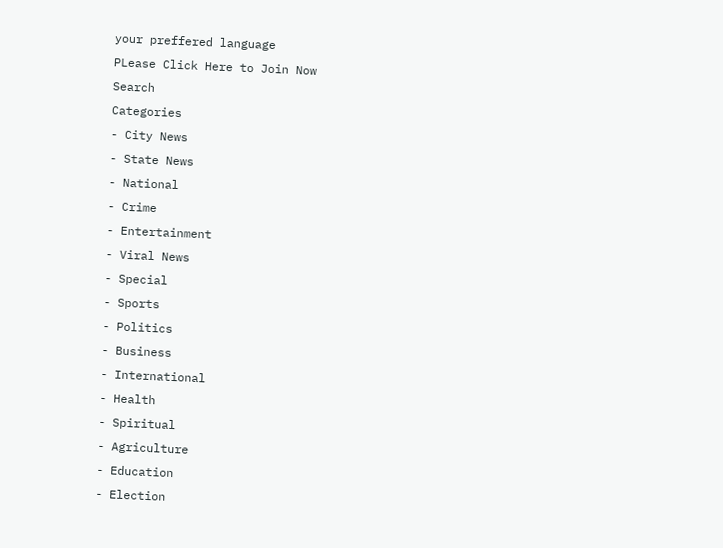your preffered language
PLease Click Here to Join Now
Search
Categories
- City News
- State News
- National
- Crime
- Entertainment
- Viral News
- Special
- Sports
- Politics
- Business
- International
- Health
- Spiritual
- Agriculture
- Education
- Election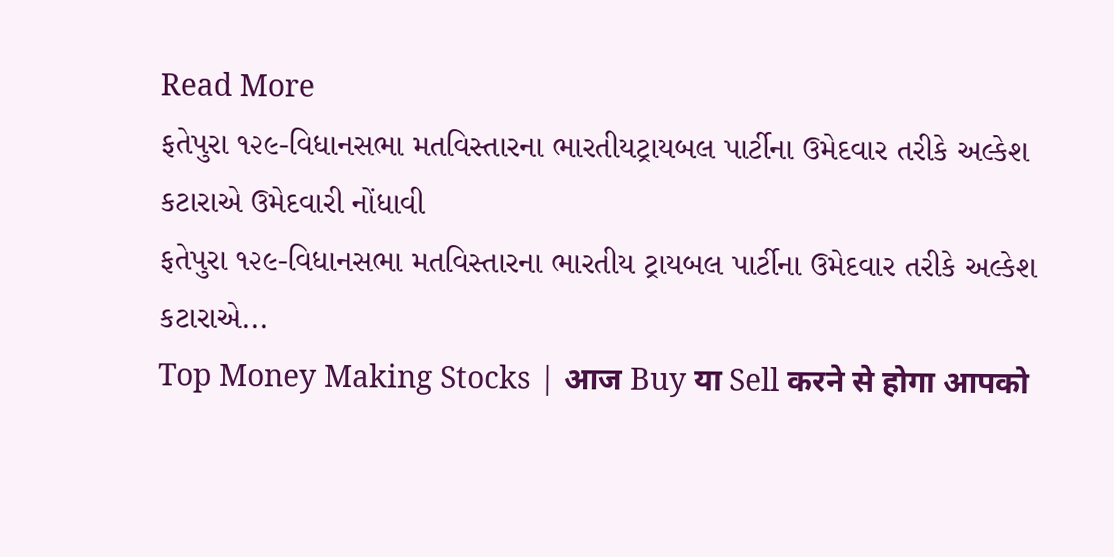Read More
ફતેપુરા ૧૨૯-વિધાનસભા મતવિસ્તારના ભારતીયટ્રાયબલ પાર્ટીના ઉમેદવાર તરીકે અલ્કેશ કટારાએ ઉમેદવારી નોંધાવી
ફતેપુરા ૧૨૯-વિધાનસભા મતવિસ્તારના ભારતીય ટ્રાયબલ પાર્ટીના ઉમેદવાર તરીકે અલ્કેશ કટારાએ...
Top Money Making Stocks | आज Buy या Sell करने से होगा आपको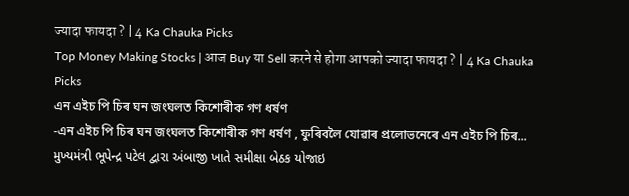ज्यादा फायदा ? | 4 Ka Chauka Picks
Top Money Making Stocks | आज Buy या Sell करने से होगा आपको ज्यादा फायदा ? | 4 Ka Chauka Picks
এন এইচ পি চিৰ ঘন জংঘলত কিশোৰীক গণ ধৰ্ষণ
-এন এইচ পি চিৰ ঘন জংঘলত কিশোৰীক গণ ধৰ্ষণ , ফুৰিবলৈ যোৱাৰ প্ৰলোভনেৰে এন এইচ পি চিৰ...
મુખ્યમંત્રી ભૂપેન્દ્ર પટેલ દ્વારા અંબાજી ખાતે સમીક્ષા બેઠક યોજાઇ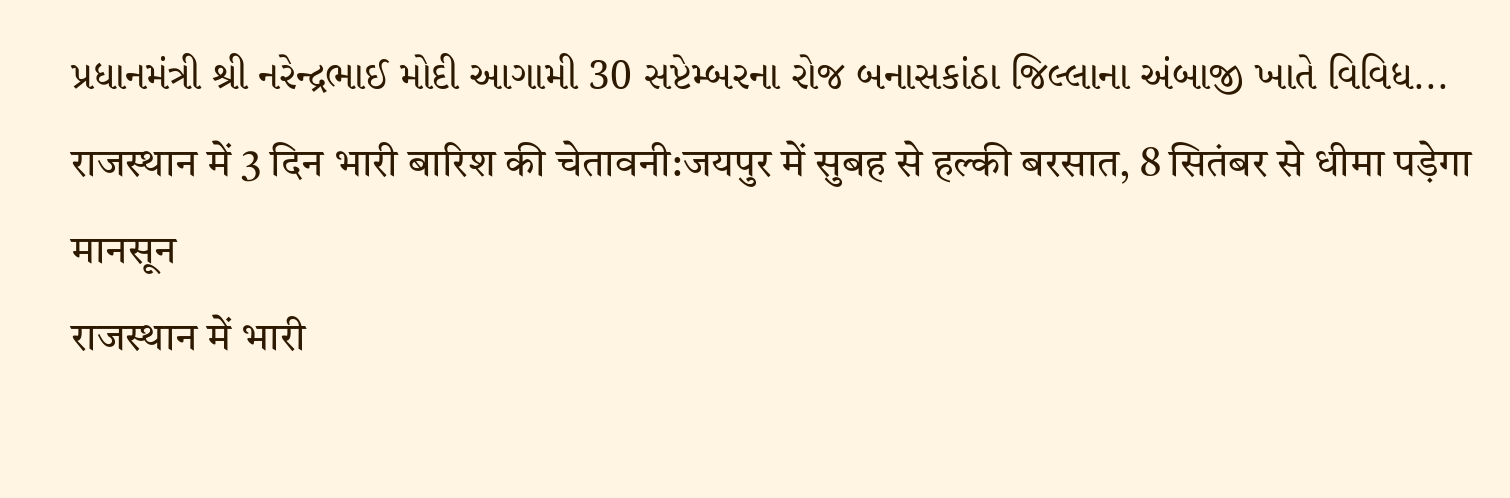પ્રધાનમંત્રી શ્રી નરેન્દ્રભાઈ મોદી આગામી 30 સપ્ટેમ્બરના રોજ બનાસકાંઠા જિલ્લાના અંબાજી ખાતે વિવિધ...
राजस्थान में 3 दिन भारी बारिश की चेतावनी:जयपुर में सुबह से हल्की बरसात, 8 सितंबर से धीमा पड़ेगा मानसून
राजस्थान में भारी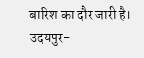बारिश का दौर जारी है। उदयपुर-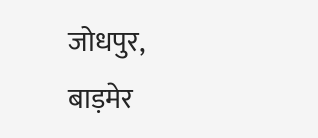जोधपुर, बाड़मेर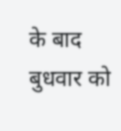के बाद बुधवार को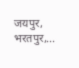जयपुर, भरतपुर,...